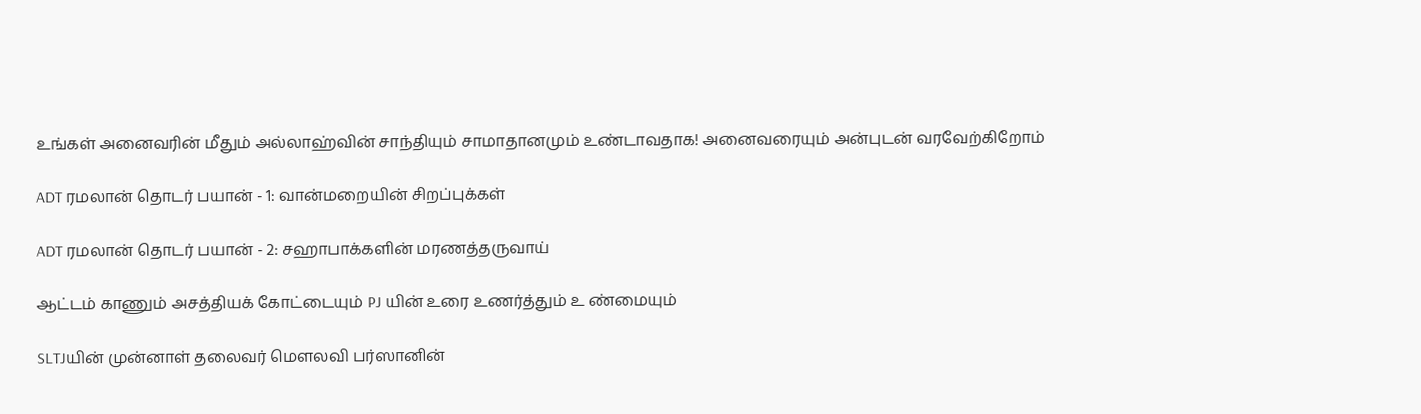உங்கள் அனைவரின் மீதும் அல்லாஹ்வின் சாந்தியும் சாமாதானமும் உண்டாவதாக! அனைவரையும் அன்புடன் வரவேற்கிறோம்

ADT ரமலான் தொடர் பயான் - 1: வான்மறையின் சிறப்புக்கள்

ADT ரமலான் தொடர் பயான் - 2: சஹாபாக்களின் மரணத்தருவாய்

ஆட்டம் காணும் அசத்தியக் கோட்டையும் PJ யின் உரை உணர்த்தும் உ ண்மையும்

SLTJயின் முன்னாள் தலைவர் மௌலவி பர்ஸானின்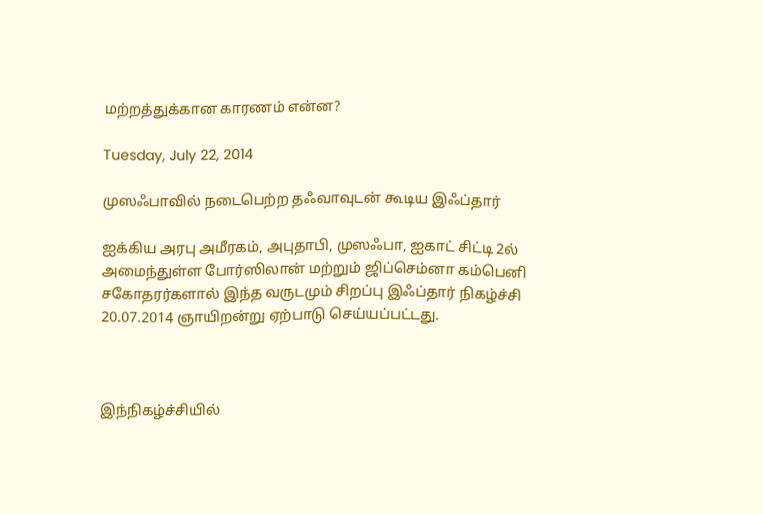மற்றத்துக்கான காரணம் என்ன?

Tuesday, July 22, 2014

முஸஃபாவில் நடைபெற்ற தஃவாவுடன் கூடிய இஃப்தார்

ஐக்கிய அரபு அமீரகம், அபுதாபி, முஸஃபா, ஐகாட் சிட்டி 2ல் அமைந்துள்ள போர்ஸிலான் மற்றும் ஜிப்செம்னா கம்பெனி சகோதரர்களால் இந்த வருடமும் சிறப்பு இஃப்தார் நிகழ்ச்சி 20.07.2014 ஞாயிறன்று ஏற்பாடு செய்யப்பட்டது.



இந்நிகழ்ச்சியில்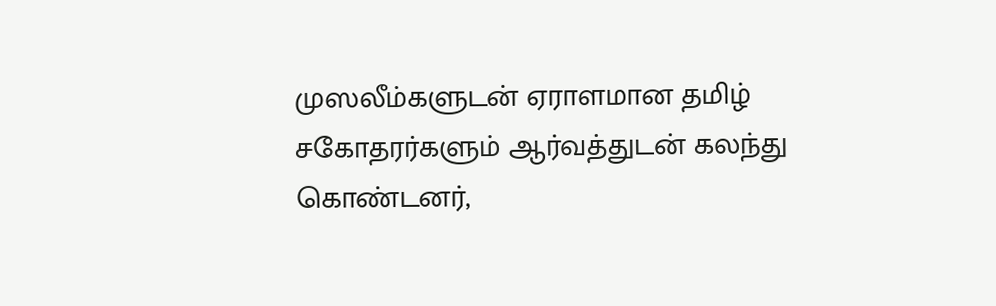முஸலீம்களுடன் ஏராளமான தமிழ் சகோதரர்களும் ஆர்வத்துடன் கலந்து கொண்டனர்,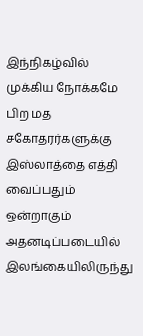இந்நிகழ்வில் முக்கிய நோக்கமே பிற மத சகோதரர்களுக்கு இஸ்லாத்தை எத்தி வைப்பதும் ஒன்றாகும் அதனடிப்படையில் இலங்கையிலிருந்து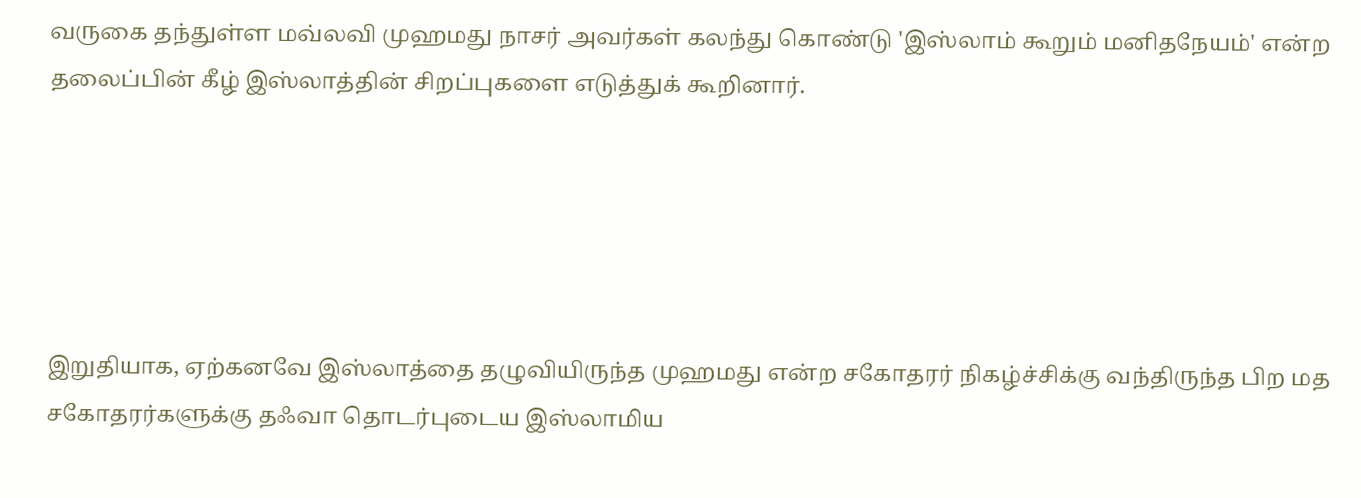வருகை தந்துள்ள மவ்லவி முஹமது நாசர் அவர்கள் கலந்து கொண்டு 'இஸ்லாம் கூறும் மனிதநேயம்' என்ற தலைப்பின் கீழ் இஸ்லாத்தின் சிறப்புகளை எடுத்துக் கூறினார்.





இறுதியாக, ஏற்கனவே இஸ்லாத்தை தழுவியிருந்த முஹமது என்ற சகோதரர் நிகழ்ச்சிக்கு வந்திருந்த பிற மத சகோதரர்களுக்கு தஃவா தொடர்புடைய இஸ்லாமிய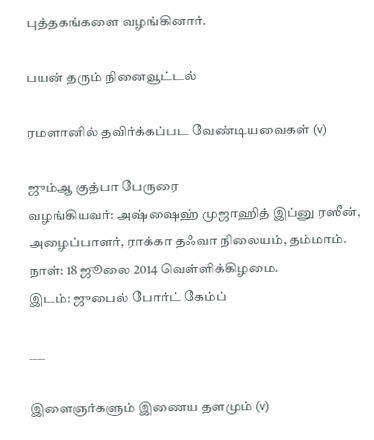புத்தகங்களை வழங்கினார்.

பயன் தரும் நினைவூட்டல்

ரமளானில் தவிர்க்கப்பட வேண்டியவைகள் (v)

ஜும்ஆ குத்பா பேருரை
வழங்கியவர்: அஷ்ஷைஹ் முஜாஹித் இப்னு ரஸீன், அழைப்பாளர், ராக்கா தஃவா நிலையம், தம்மாம்.
நாள்: 18 ஜூலை 2014 வெள்ளிக்கிழமை.
இடம்: ஜுபைல் போர்ட் கேம்ப்

___

இளைஞர்களும் இணைய தளமும் (v)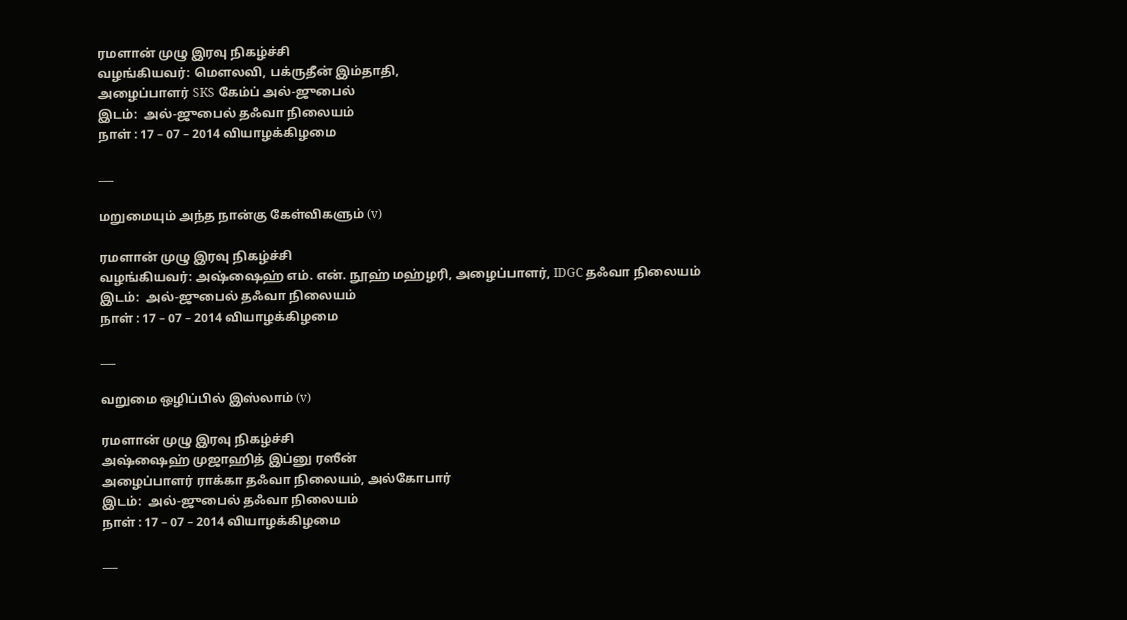ரமளான் முழு இரவு நிகழ்ச்சி
வழங்கியவர்: மெளலவி, பக்ருதீன் இம்தாதி,
அழைப்பாளர் SKS கேம்ப் அல்-ஜுபைல்
இடம்:  அல்-ஜுபைல் தஃவா நிலையம்
நாள் : 17 – 07 – 2014 வியாழக்கிழ‌மை

___

மறுமையும் அந்த நான்கு கேள்விகளும் (v)

ரமளான் முழு இரவு நிகழ்ச்சி
வழங்கியவர்: அஷ்ஷைஹ் எம். என். நூஹ் மஹ்ழரி, அழைப்பாளர், IDGC தஃவா நிலையம்
இடம்:  அல்-ஜுபைல் தஃவா நிலையம்
நாள் : 17 – 07 – 2014 வியாழக்கிழ‌மை

___

வறுமை ஒழிப்பில் இஸ்லாம் (v)

ரமளான் முழு இரவு நிகழ்ச்சி
அஷ்ஷைஹ் முஜாஹித் இப்னு ரஸீன்
அழைப்பாளர் ராக்கா தஃவா நிலையம், அல்கோபார்
இடம்:  அல்-ஜுபைல் தஃவா நிலையம்
நாள் : 17 – 07 – 2014 வியாழக்கிழ‌மை

___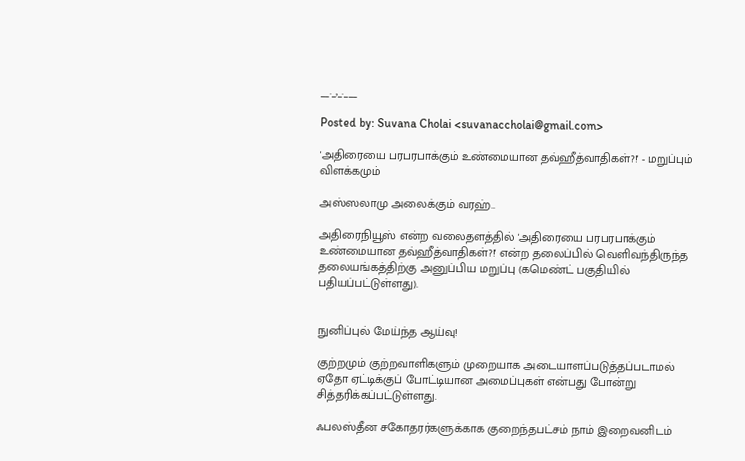__._,_.___

Posted by: Suvana Cholai <suvanaccholai@gmail.com>

'அதிரையை பரபரபாக்கும் உண்மையான தவ்ஹீத்வாதிகள்?!' - மறுப்பும் விளக்கமும்

அஸ்ஸலாமு அலைக்கும் வரஹ்..

அதிரைநியூஸ் என்ற வலைதளத்தில் 'அதிரையை பரபரபாக்கும் உண்மையான தவ்ஹீத்வாதிகள்?!' என்ற தலைப்பில் வெளிவந்திருந்த தலையங்கத்திற்கு அனுப்பிய மறுப்பு (கமெண்ட் பகுதியில் பதியப்பட்டுள்ளது).


நுனிப்புல் மேய்ந்த ஆய்வு!

குற்றமும் குற்றவாளிகளும் முறையாக அடையாளப்படுத்தப்படாமல் ஏதோ ஏட்டிக்குப் போட்டியான அமைப்புகள் என்பது போன்று சித்தரிக்கப்பட்டுள்ளது.

ஃபலஸ்தீன சகோதரர்களுக்காக குறைந்தபட்சம் நாம் இறைவனிடம்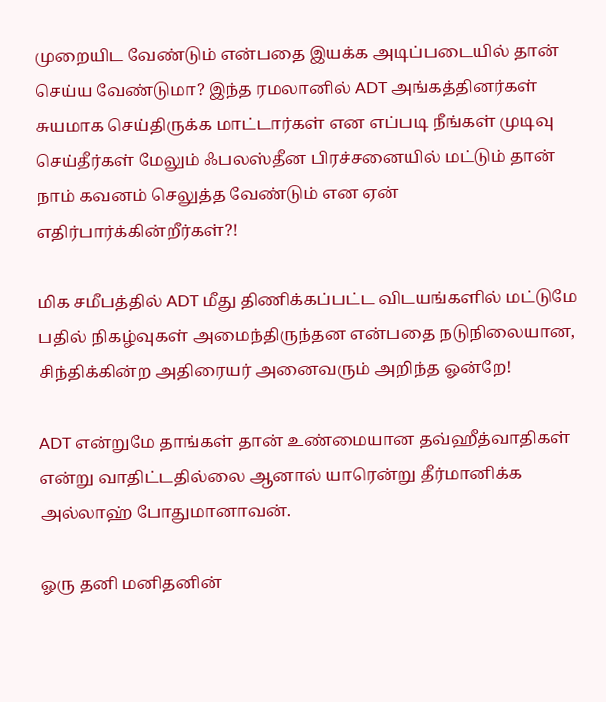முறையிட வேண்டும் என்பதை இயக்க அடிப்படையில் தான் செய்ய வேண்டுமா? இந்த ரமலானில் ADT அங்கத்தினர்கள் சுயமாக செய்திருக்க மாட்டார்கள் என எப்படி நீங்கள் முடிவு செய்தீர்கள் மேலும் ஃபலஸ்தீன பிரச்சனையில் மட்டும் தான் நாம் கவனம் செலுத்த வேண்டும் என ஏன் எதிர்பார்க்கின்றீர்கள்?!

மிக சமீபத்தில் ADT மீது திணிக்கப்பட்ட விடயங்களில் மட்டுமே பதில் நிகழ்வுகள் அமைந்திருந்தன என்பதை நடுநிலையான, சிந்திக்கின்ற அதிரையர் அனைவரும் அறிந்த ஓன்றே!

ADT என்றுமே தாங்கள் தான் உண்மையான தவ்ஹீத்வாதிகள் என்று வாதிட்டதில்லை ஆனால் யாரென்று தீர்மானிக்க அல்லாஹ் போதுமானாவன்.

ஓரு தனி மனிதனின்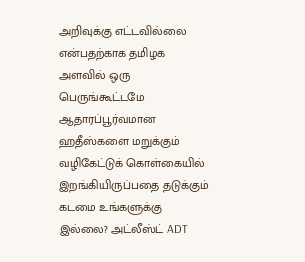அறிவுக்கு எட்டவில்லை என்பதற்காக தமிழக அளவில் ஒரு பெருங்கூட்டமே ஆதாரப்பூர்வமான ஹதீஸ்களை மறுக்கும் வழிகேட்டுக் கொள்கையில் இறங்கியிருப்பதை தடுக்கும் கடமை உங்களுக்கு இல்லை? அட்லீஸ்ட் ADT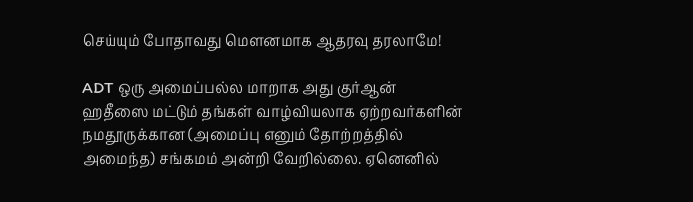செய்யும் போதாவது மௌனமாக ஆதரவு தரலாமே!

ADT ஒரு அமைப்பல்ல மாறாக அது குர்ஆன் ஹதீஸை மட்டும் தங்கள் வாழ்வியலாக ஏற்றவர்களின் நமதூருக்கான (அமைப்பு எனும் தோற்றத்தில் அமைந்த) சங்கமம் அன்றி வேறில்லை. ஏனெனில்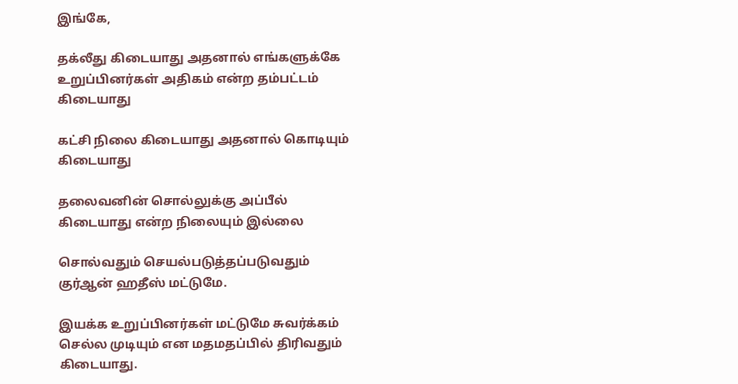இங்கே,

தக்லீது கிடையாது அதனால் எங்களுக்கே உறுப்பினர்கள் அதிகம் என்ற தம்பட்டம் கிடையாது

கட்சி நிலை கிடையாது அதனால் கொடியும் கிடையாது

தலைவனின் சொல்லுக்கு அப்பீல் கிடையாது என்ற நிலையும் இல்லை

சொல்வதும் செயல்படுத்தப்படுவதும் குர்ஆன் ஹதீஸ் மட்டுமே.

இயக்க உறுப்பினர்கள் மட்டுமே சுவர்க்கம் செல்ல முடியும் என மதமதப்பில் திரிவதும் கிடையாது.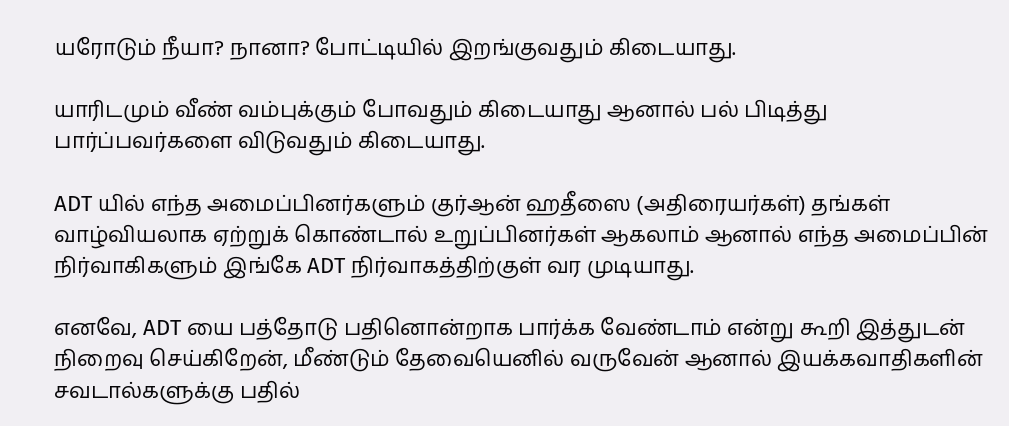யரோடும் நீயா? நானா? போட்டியில் இறங்குவதும் கிடையாது.

யாரிடமும் வீண் வம்புக்கும் போவதும் கிடையாது ஆனால் பல் பிடித்து பார்ப்பவர்களை விடுவதும் கிடையாது.

ADT யில் எந்த அமைப்பினர்களும் குர்ஆன் ஹதீஸை (அதிரையர்கள்) தங்கள் வாழ்வியலாக ஏற்றுக் கொண்டால் உறுப்பினர்கள் ஆகலாம் ஆனால் எந்த அமைப்பின் நிர்வாகிகளும் இங்கே ADT நிர்வாகத்திற்குள் வர முடியாது.

எனவே, ADT யை பத்தோடு பதினொன்றாக பார்க்க வேண்டாம் என்று கூறி இத்துடன் நிறைவு செய்கிறேன், மீண்டும் தேவையெனில் வருவேன் ஆனால் இயக்கவாதிகளின் சவடால்களுக்கு பதில்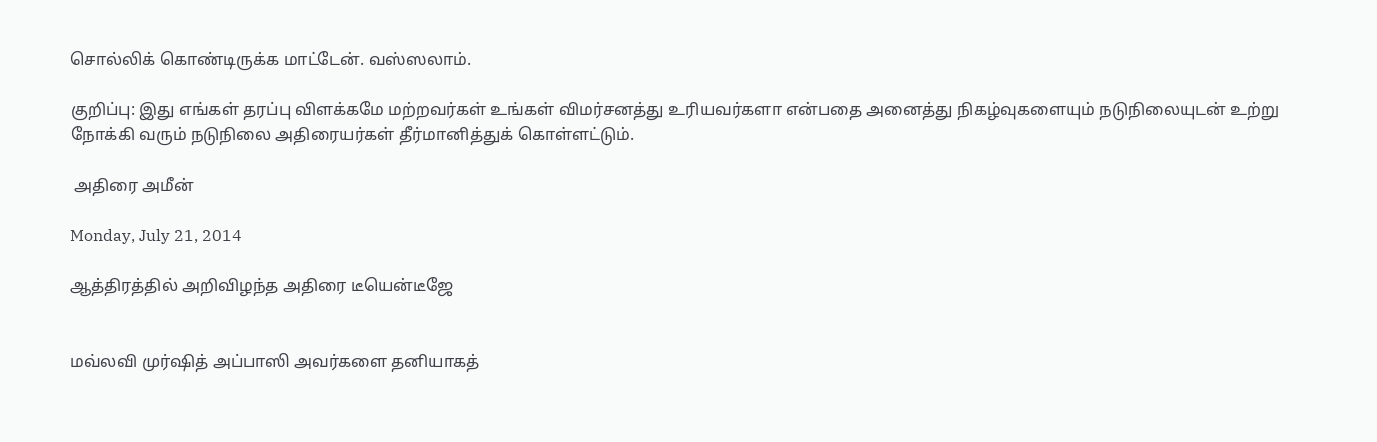சொல்லிக் கொண்டிருக்க மாட்டேன். வஸ்ஸலாம்.

குறிப்பு: இது எங்கள் தரப்பு விளக்கமே மற்றவர்கள் உங்கள் விமர்சனத்து உரியவர்களா என்பதை அனைத்து நிகழ்வுகளையும் நடுநிலையுடன் உற்று நோக்கி வரும் நடுநிலை அதிரையர்கள் தீர்மானித்துக் கொள்ளட்டும்.

 அதிரை அமீன்

Monday, July 21, 2014

ஆத்திரத்தில் அறிவிழந்த அதிரை டீயென்டீஜே


மவ்லவி முர்ஷித் அப்பாஸி அவர்களை தனியாகத்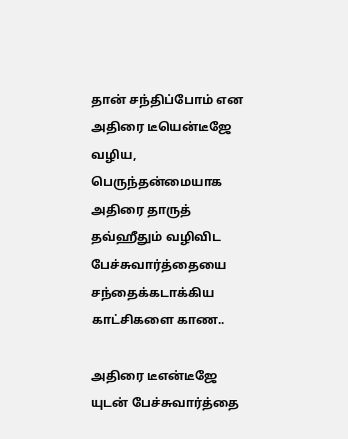தான் சந்திப்போம் என அதிரை டீயென்டீஜே வழிய, பெருந்தன்மையாக அதிரை தாருத் தவ்ஹீதும் வழிவிட பேச்சுவார்த்தையை சந்தைக்கடாக்கிய காட்சிகளை காண..

அதிரை டீஎன்டீஜே யுடன் பேச்சுவார்த்தை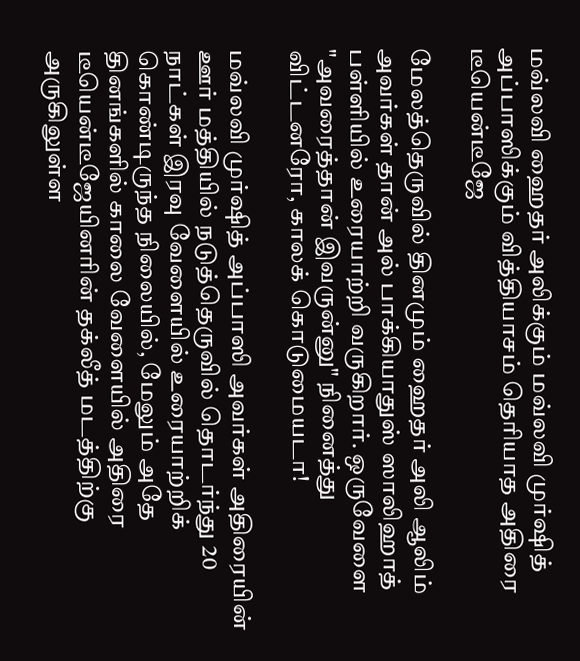மவ்லவி ஹைதர் அலிக்கும் மவ்லவி முர்ஷித் அப்பாஸிக்கும் வித்தியாசம் தெரியாத அதிரை டீயென்டீஜே

மேலத்தெருவில் தினமும் ஹைதர் அலி ஆலிம் அவர்கள் தான் அல் பாக்கியாதுஸ் ஸாலிஹாத் பள்ளியில் உரையாற்றி வருகிறார். ஒருவேளை "அவரைத்தான் இவருன்னு" நினைத்து விட்டனரோ, காலக் கொடுமையடா!

மவ்லவி முர்ஷித் அப்பாஸி அவர்கள் அதிரையின் ஊர் மத்தியில் நடுத்தெருவில் தொடர்ந்து 20 நாட்கள் இரவு வேளையில் உரையாற்றிக் கொண்டிருந்த நிலையில், மேலும் அதே தினங்களில் காலை வேளையில் அதிரை டீயென்டீஜேயினரின் தக்லீத் மடத்திற்கு அருகிலுள்ள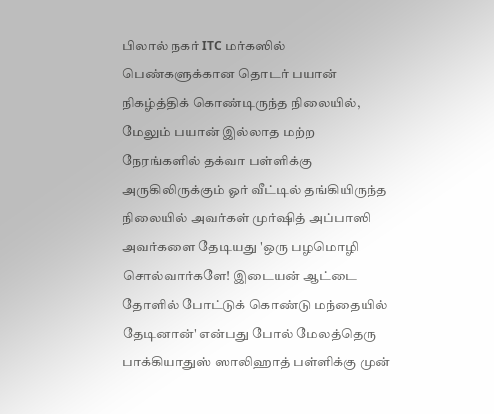பிலால் நகர் ITC மர்கஸில் பெண்களுக்கான தொடர் பயான் நிகழ்த்திக் கொண்டிருந்த நிலையில், மேலும் பயான் இல்லாத மற்ற நேரங்களில் தக்வா பள்ளிக்கு அருகிலிருக்கும் ஓர் வீட்டில் தங்கியிருந்த நிலையில் அவர்கள் முர்ஷித் அப்பாஸி அவர்களை தேடியது 'ஒரு பழமொழி சொல்வார்களே! இடையன் ஆட்டை தோளில் போட்டுக் கொண்டு மந்தையில் தேடினான்' என்பது போல் மேலத்தெரு பாக்கியாதுஸ் ஸாலிஹாத் பள்ளிக்கு முன்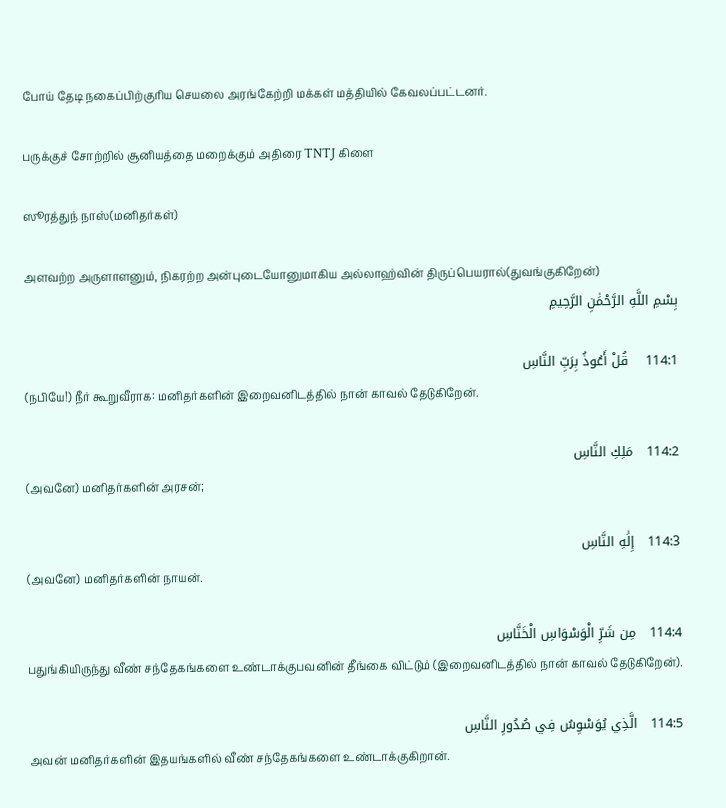போய் தேடி நகைப்பிற்குரிய செயலை அரங்கேற்றி மக்கள் மத்தியில் கேவலப்பட்டனர்.

பருக்குச் சோற்றில் சூனியத்தை மறைக்கும் அதிரை TNTJ கிளை

ஸூரத்துந் நாஸ்(மனிதர்கள்)

அளவற்ற அருளாளனும், நிகரற்ற அன்புடையோனுமாகிய அல்லாஹ்வின் திருப்பெயரால்(துவங்குகிறேன்)
بِسْمِ اللَّهِ الرَّحْمَٰنِ الرَّحِيمِ

114:1    قُلْ أَعُوذُ بِرَبِّ النَّاسِ
(நபியே!) நீர் கூறுவீராக: மனிதர்களின் இறைவனிடத்தில் நான் காவல் தேடுகிறேன்.

114:2   مَلِكِ النَّاسِ
(அவனே) மனிதர்களின் அரசன்;

114:3   إِلَٰهِ النَّاسِ
(அவனே) மனிதர்களின் நாயன்.

114:4   مِن شَرِّ الْوَسْوَاسِ الْخَنَّاسِ
பதுங்கியிருந்து வீண் சந்தேகங்களை உண்டாக்குபவனின் தீங்கை விட்டும் (இறைவனிடத்தில் நான் காவல் தேடுகிறேன்).

114:5   الَّذِي يُوَسْوِسُ فِي صُدُورِ النَّاسِ
அவன் மனிதர்களின் இதயங்களில் வீண் சந்தேகங்களை உண்டாக்குகிறான்.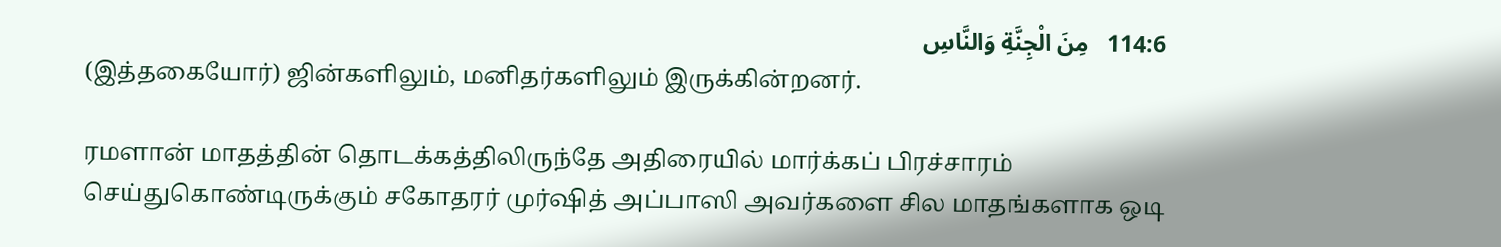114:6   مِنَ الْجِنَّةِ وَالنَّاسِ
(இத்தகையோர்) ஜின்களிலும், மனிதர்களிலும் இருக்கின்றனர்.

ரமளான் மாதத்தின் தொடக்கத்திலிருந்தே அதிரையில் மார்க்கப் பிரச்சாரம் செய்துகொண்டிருக்கும் சகோதரர் முர்ஷித் அப்பாஸி அவர்களை சில மாதங்களாக ஒடி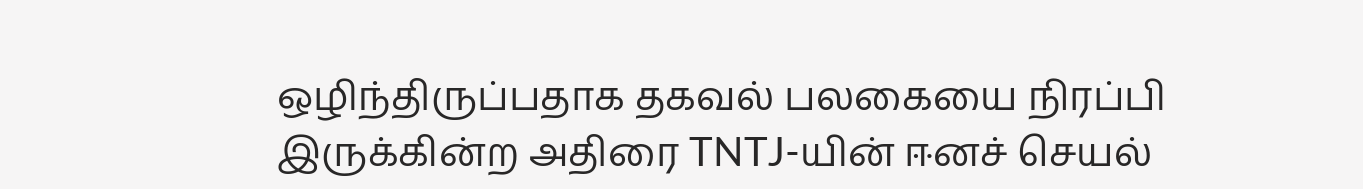ஒழிந்திருப்பதாக தகவல் பலகையை நிரப்பி இருக்கின்ற அதிரை TNTJ-யின் ஈனச் செயல்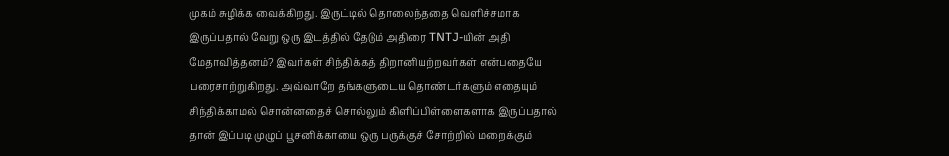முகம் சுழிக்க வைக்கிறது. இருட்டில் தொலைந்ததை வெளிச்சமாக இருப்பதால் வேறு ஒரு இடத்தில் தேடும் அதிரை TNTJ-யின் அதி மேதாவித்தனம்? இவர்கள் சிந்திக்கத் திறானியற்றவர்கள் என்பதையே பரைசாற்றுகிறது. அவ்வாறே தங்களுடைய தொண்டர்களும் எதையும் சிந்திக்காமல் சொன்னதைச் சொல்லும் கிளிப்பிள்ளைகளாக இருப்பதால் தான் இப்படி முழுப் பூசனிக்காயை ஒரு பருக்குச் சோற்றில் மறைக்கும்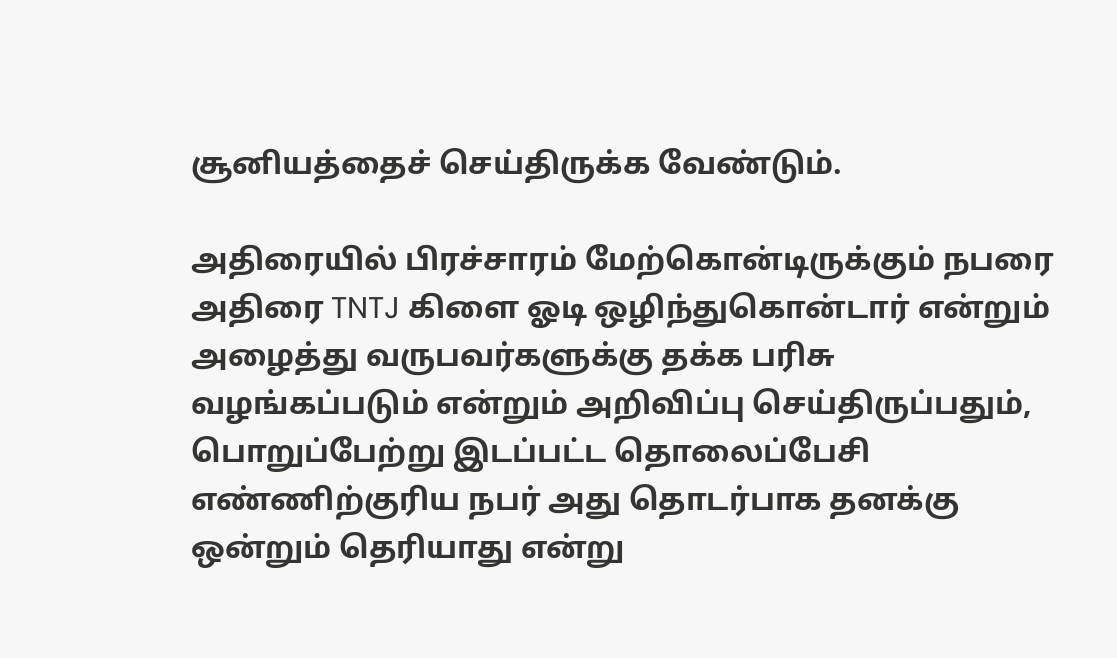சூனியத்தைச் செய்திருக்க வேண்டும்.

அதிரையில் பிரச்சாரம் மேற்கொன்டிருக்கும் நபரை அதிரை TNTJ கிளை ஓடி ஒழிந்துகொன்டார் என்றும் அழைத்து வருபவர்களுக்கு தக்க பரிசு வழங்கப்படும் என்றும் அறிவிப்பு செய்திருப்பதும், பொறுப்பேற்று இடப்பட்ட தொலைப்பேசி எண்ணிற்குரிய நபர் அது தொடர்பாக தனக்கு ஒன்றும் தெரியாது என்று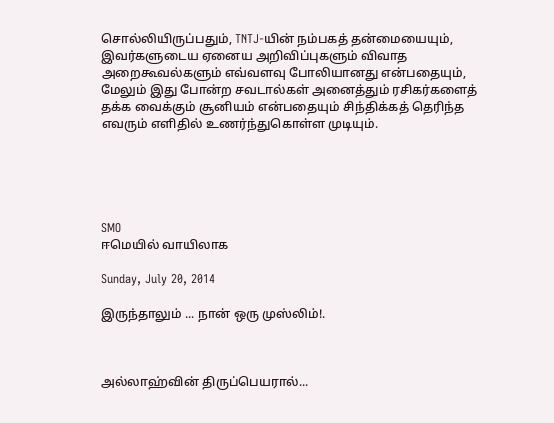சொல்லியிருப்பதும், TNTJ-யின் நம்பகத் தன்மையையும், இவர்களுடைய ஏனைய அறிவிப்புகளும் விவாத அறைகூவல்களும் எவ்வளவு போலியானது என்பதையும், மேலும் இது போன்ற சவடால்கள் அனைத்தும் ரசிகர்களைத் தக்க வைக்கும் சூனியம் என்பதையும் சிந்திக்கத் தெரிந்த எவரும் எளிதில் உணர்ந்துகொள்ள முடியும்.





SMO
ஈமெயில் வாயிலாக

Sunday, July 20, 2014

இருந்தாலும் ... நான் ஒரு முஸ்லிம்!.



அல்லாஹ்வின் திருப்பெயரால்...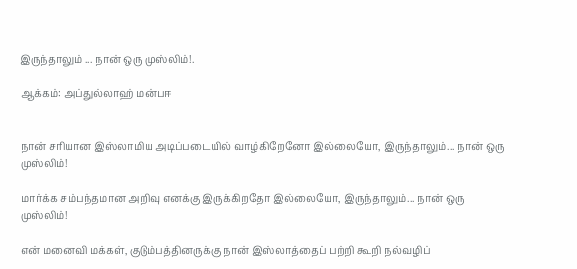இருந்தாலும் ... நான் ஒரு முஸ்லிம்!.

ஆக்கம்: அப்துல்லாஹ் மன்பஈ


நான் சரியான இஸ்லாமிய அடிப்படையில் வாழ்கிறேனோ இல்லையோ, இருந்தாலும்... நான் ஒரு முஸ்லிம்!

மார்க்க சம்பந்தமான அறிவு எனக்கு இருக்கிறதோ இல்லையோ, இருந்தாலும்... நான் ஒரு முஸ்லிம்!

என் மனைவி மக்கள், குடும்பத்தினருக்கு நான் இஸ்லாத்தைப் பற்றி கூறி நல்வழிப்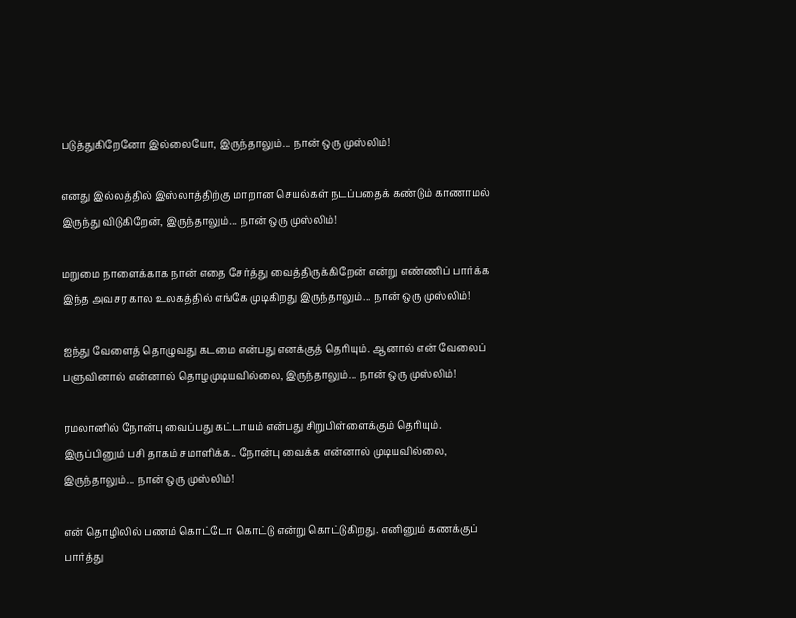படுத்துகிறேனோ இல்லையோ, இருந்தாலும்... நான் ஒரு முஸ்லிம்!

எனது இல்லத்தில் இஸ்லாத்திற்கு மாறான செயல்கள் நடப்பதைக் கண்டும் காணாமல் இருந்து விடுகிறேன், இருந்தாலும்... நான் ஒரு முஸ்லிம்!

மறுமை நாளைக்காக நான் எதை சேர்த்து வைத்திருக்கிறேன் என்று எண்ணிப் பார்க்க இந்த அவசர கால உலகத்தில் எங்கே முடிகிறது இருந்தாலும்... நான் ஒரு முஸ்லிம்!

ஐந்து வேளைத் தொழுவது கடமை என்பது எனக்குத் தெரியும். ஆனால் என் வேலைப் பளுவினால் என்னால் தொழமுடியவில்லை, இருந்தாலும்... நான் ஒரு முஸ்லிம்!

ரமலானில் நோன்பு வைப்பது கட்டாயம் என்பது சிறுபிள்ளைக்கும் தெரியும். இருப்பினும் பசி தாகம் சமாளிக்க.. நோன்பு வைக்க என்னால் முடியவில்லை, இருந்தாலும்... நான் ஒரு முஸ்லிம்!

என் தொழிலில் பணம் கொட்டோ கொட்டு என்று கொட்டுகிறது. எனினும் கணக்குப் பார்த்து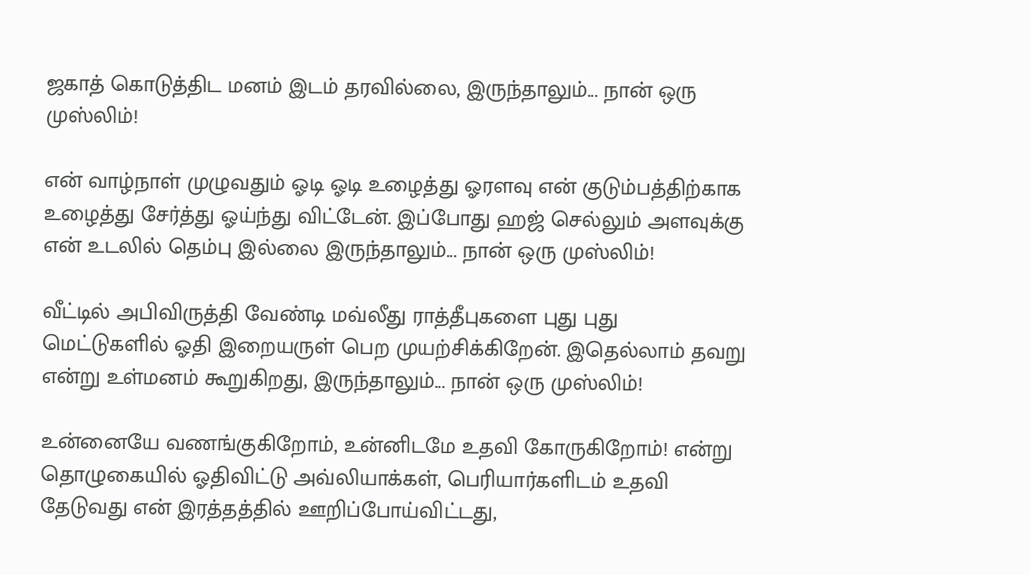ஜகாத் கொடுத்திட மனம் இடம் தரவில்லை, இருந்தாலும்... நான் ஒரு முஸ்லிம்!

என் வாழ்நாள் முழுவதும் ஓடி ஓடி உழைத்து ஓரளவு என் குடும்பத்திற்காக உழைத்து சேர்த்து ஓய்ந்து விட்டேன். இப்போது ஹஜ் செல்லும் அளவுக்கு என் உடலில் தெம்பு இல்லை இருந்தாலும்... நான் ஒரு முஸ்லிம்!

வீட்டில் அபிவிருத்தி வேண்டி மவ்லீது ராத்தீபுகளை புது புது மெட்டுகளில் ஓதி இறையருள் பெற முயற்சிக்கிறேன். இதெல்லாம் தவறு என்று உள்மனம் கூறுகிறது, இருந்தாலும்... நான் ஒரு முஸ்லிம்!

உன்னையே வணங்குகிறோம், உன்னிடமே உதவி கோருகிறோம்! என்று தொழுகையில் ஓதிவிட்டு அவ்லியாக்கள், பெரியார்களிடம் உதவி தேடுவது என் இரத்தத்தில் ஊறிப்போய்விட்டது,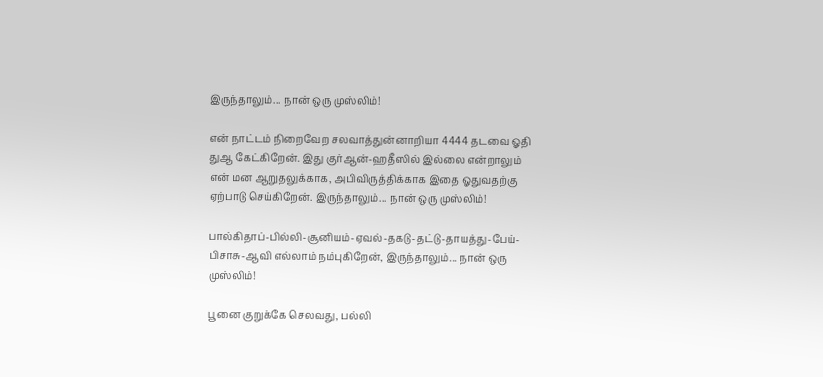இருந்தாலும்... நான் ஒரு முஸ்லிம்!

என் நாட்டம் நிறைவேற சலவாத்துன்னாறியா 4444 தடவை ஓதி துஆ கேட்கிறேன். இது குர்ஆன்-ஹதீஸில் இல்லை என்றாலும் என் மன ஆறுதலுக்காக, அபிவிருத்திக்காக இதை ஓதுவதற்கு ஏற்பாடு செய்கிறேன். இருந்தாலும்... நான் ஒரு முஸ்லிம்!

பால்கிதாப்-பில்லி-சூனியம்-ஏவல்-தகடு-தட்டு-தாயத்து-பேய்-பிசாசு-ஆவி எல்லாம் நம்புகிறேன், இருந்தாலும்... நான் ஒரு முஸ்லிம்!

பூனை குறுக்கே செலவது, பல்லி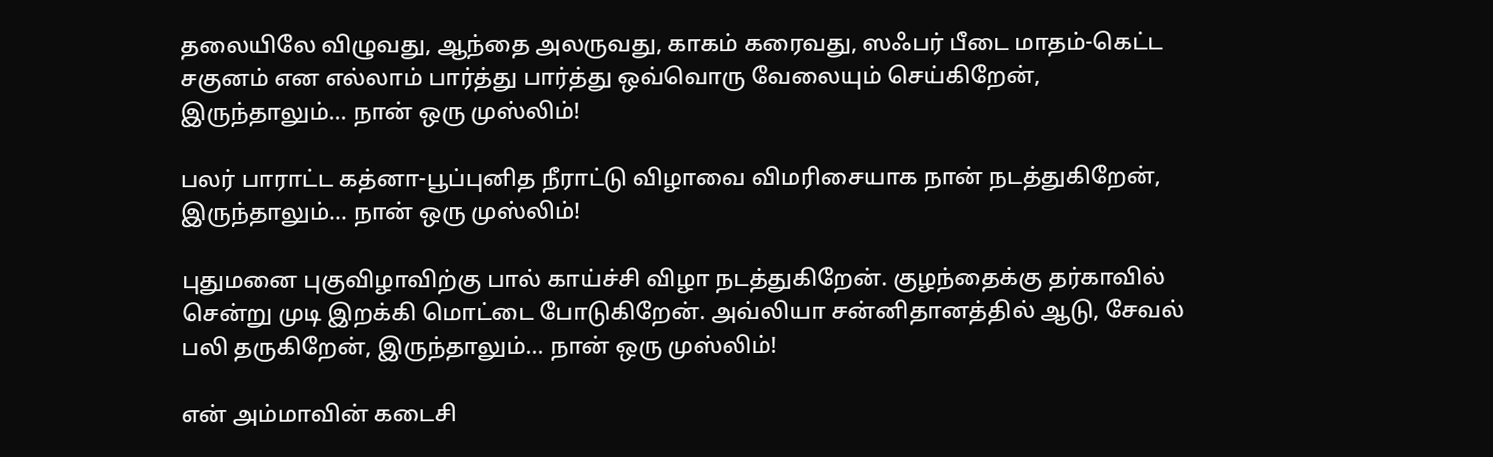தலையிலே விழுவது, ஆந்தை அலருவது, காகம் கரைவது, ஸஃபர் பீடை மாதம்-கெட்ட சகுனம் என எல்லாம் பார்த்து பார்த்து ஒவ்வொரு வேலையும் செய்கிறேன், இருந்தாலும்... நான் ஒரு முஸ்லிம்!

பலர் பாராட்ட கத்னா-பூப்புனித நீராட்டு விழாவை விமரிசையாக நான் நடத்துகிறேன், இருந்தாலும்... நான் ஒரு முஸ்லிம்!

புதுமனை புகுவிழாவிற்கு பால் காய்ச்சி விழா நடத்துகிறேன். குழந்தைக்கு தர்காவில் சென்று முடி இறக்கி மொட்டை போடுகிறேன். அவ்லியா சன்னிதானத்தில் ஆடு, சேவல் பலி தருகிறேன், இருந்தாலும்... நான் ஒரு முஸ்லிம்!

என் அம்மாவின் கடைசி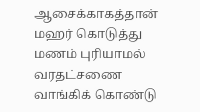ஆசைக்காகத்தான் மஹர் கொடுத்து மணம் புரியாமல் வரதட்சணை வாங்கிக் கொண்டு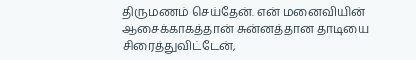திருமணம் செய்தேன். என் மனைவியின் ஆசைக்காகத்தான் சுன்னத்தான தாடியை சிரைத்துவிட்டேன்,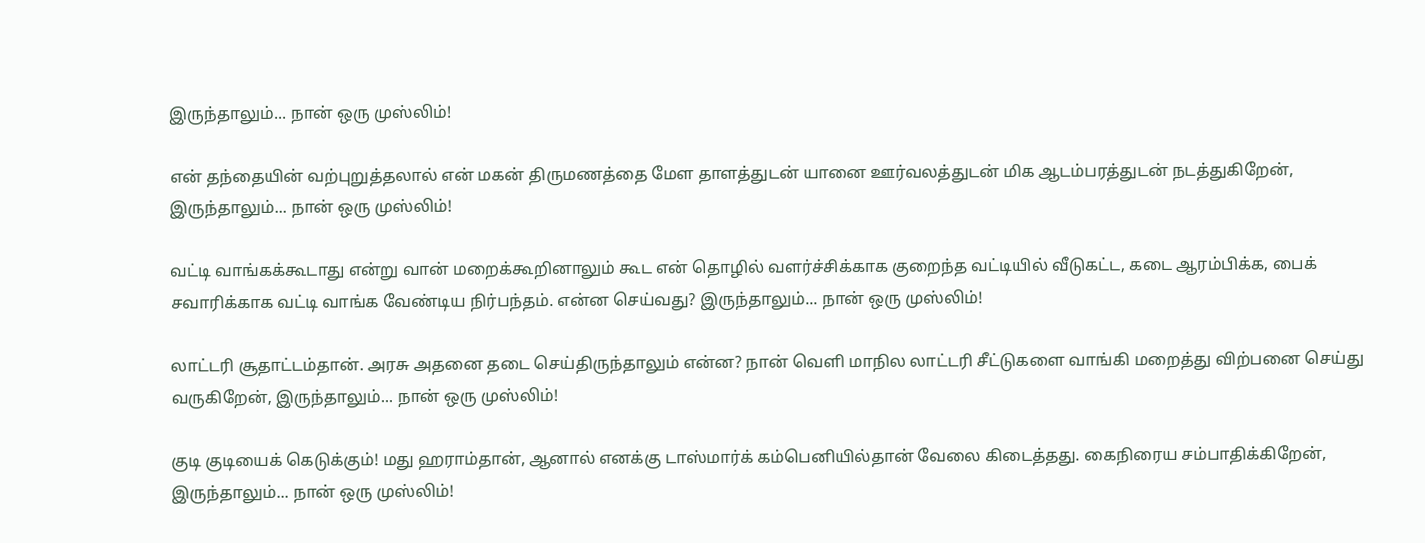இருந்தாலும்... நான் ஒரு முஸ்லிம்!

என் தந்தையின் வற்புறுத்தலால் என் மகன் திருமணத்தை மேள தாளத்துடன் யானை ஊர்வலத்துடன் மிக ஆடம்பரத்துடன் நடத்துகிறேன், இருந்தாலும்... நான் ஒரு முஸ்லிம்!

வட்டி வாங்கக்கூடாது என்று வான் மறைக்கூறினாலும் கூட என் தொழில் வளர்ச்சிக்காக குறைந்த வட்டியில் வீடுகட்ட, கடை ஆரம்பிக்க, பைக் சவாரிக்காக வட்டி வாங்க வேண்டிய நிர்பந்தம். என்ன செய்வது? இருந்தாலும்... நான் ஒரு முஸ்லிம்!

லாட்டரி சூதாட்டம்தான். அரசு அதனை தடை செய்திருந்தாலும் என்ன? நான் வெளி மாநில லாட்டரி சீட்டுகளை வாங்கி மறைத்து விற்பனை செய்து வருகிறேன், இருந்தாலும்... நான் ஒரு முஸ்லிம்!

குடி குடியைக் கெடுக்கும்! மது ஹராம்தான், ஆனால் எனக்கு டாஸ்மார்க் கம்பெனியில்தான் வேலை கிடைத்தது. கைநிரைய சம்பாதிக்கிறேன், இருந்தாலும்... நான் ஒரு முஸ்லிம்!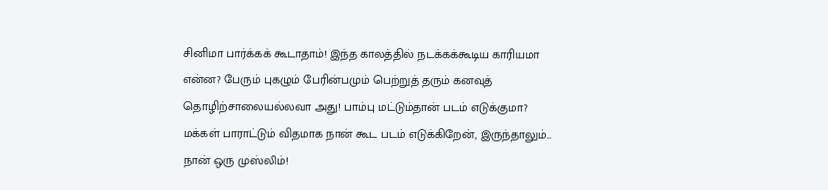சினிமா பார்க்கக் கூடாதாம்! இந்த காலத்தில் நடக்கக்கூடிய காரியமா என்ன? பேரும் புகழும் பேரின்பமும் பெற்றுத் தரும் கனவுத் தொழிற்சாலையல்லவா அது! பாம்பு மட்டும்தான் படம் எடுக்குமா? மக்கள் பாராட்டும் விதமாக நான் கூட படம் எடுக்கிறேன், இருந்தாலும்... நான் ஒரு முஸ்லிம்!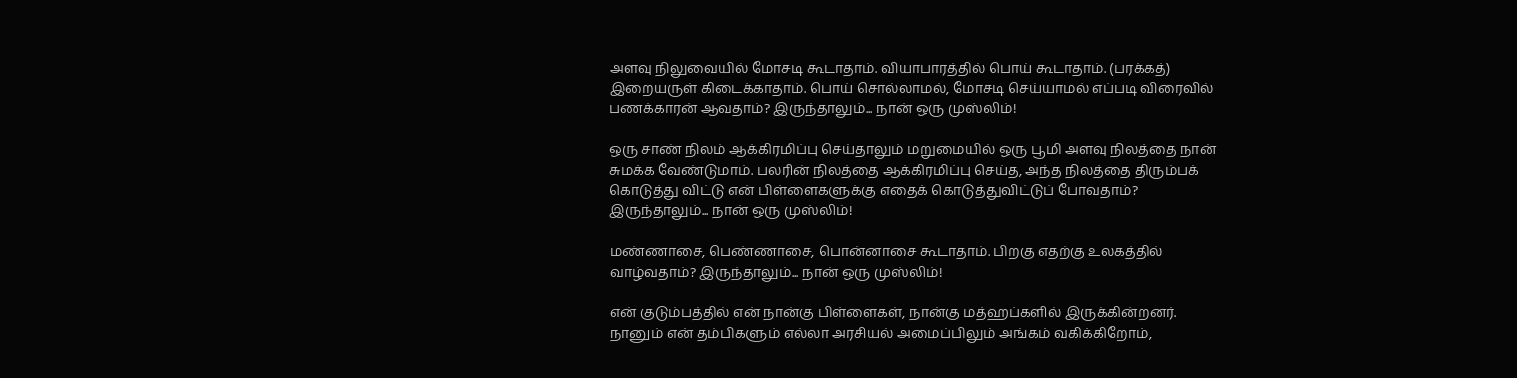அளவு நிலுவையில் மோசடி கூடாதாம். வியாபாரத்தில் பொய் கூடாதாம். (பரக்கத்) இறையருள் கிடைக்காதாம். பொய் சொல்லாமல், மோசடி செய்யாமல் எப்படி விரைவில் பணக்காரன் ஆவதாம்? இருந்தாலும்... நான் ஒரு முஸ்லிம்!

ஒரு சாண் நிலம் ஆக்கிரமிப்பு செய்தாலும் மறுமையில் ஒரு பூமி அளவு நிலத்தை நான் சுமக்க வேண்டுமாம். பலரின் நிலத்தை ஆக்கிரமிப்பு செய்த, அந்த நிலத்தை திரும்பக் கொடுத்து விட்டு என் பிள்ளைகளுக்கு எதைக் கொடுத்துவிட்டுப் போவதாம்? இருந்தாலும்... நான் ஒரு முஸ்லிம்!

மண்ணாசை, பெண்ணாசை, பொன்னாசை கூடாதாம். பிறகு எதற்கு உலகத்தில் வாழ்வதாம்? இருந்தாலும்... நான் ஒரு முஸ்லிம்!

என் குடும்பத்தில் என் நான்கு பிள்ளைகள், நான்கு மத்ஹப்களில் இருக்கின்றனர். நானும் என் தம்பிகளும் எல்லா அரசியல் அமைப்பிலும் அங்கம் வகிக்கிறோம்,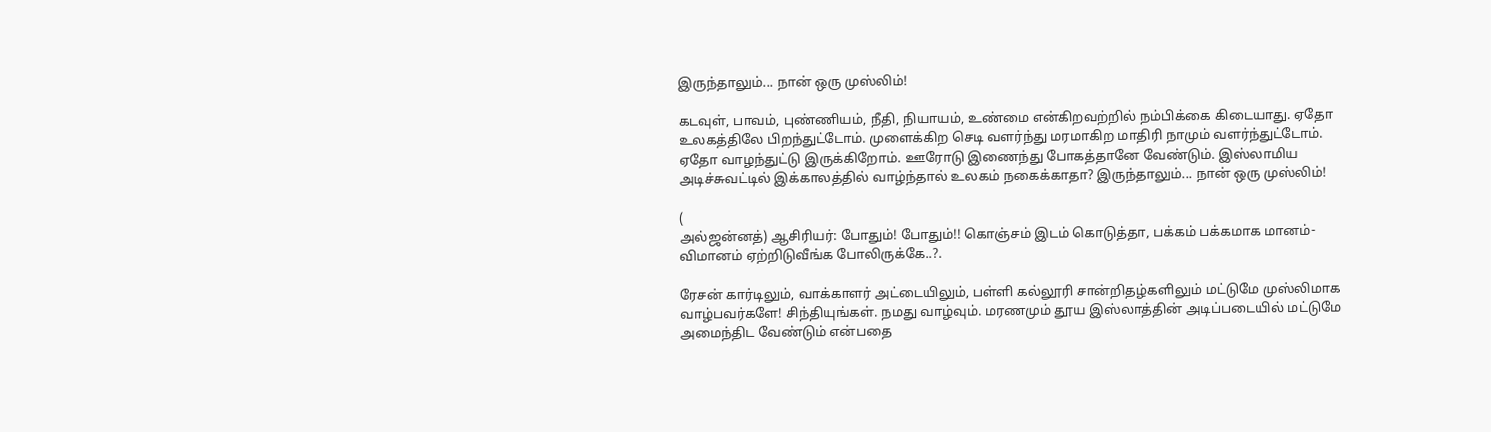இருந்தாலும்... நான் ஒரு முஸ்லிம்!

கடவுள், பாவம், புண்ணியம், நீதி, நியாயம், உண்மை என்கிறவற்றில் நம்பிக்கை கிடையாது. ஏதோ உலகத்திலே பிறந்துட்டோம். முளைக்கிற செடி வளர்ந்து மரமாகிற மாதிரி நாமும் வளர்ந்துட்டோம். ஏதோ வாழந்துட்டு இருக்கிறோம். ஊரோடு இணைந்து போகத்தானே வேண்டும். இஸ்லாமிய அடிச்சுவட்டில் இக்காலத்தில் வாழ்ந்தால் உலகம் நகைக்காதா? இருந்தாலும்... நான் ஒரு முஸ்லிம்!

(
அல்ஜன்னத்) ஆசிரியர்: போதும்! போதும்!! கொஞ்சம் இடம் கொடுத்தா, பக்கம் பக்கமாக மானம்-விமானம் ஏற்றிடுவீங்க போலிருக்கே..?.

ரேசன் கார்டிலும், வாக்காளர் அட்டையிலும், பள்ளி கல்லூரி சான்றிதழ்களிலும் மட்டுமே முஸ்லிமாக வாழ்பவர்களே! சிந்தியுங்கள். நமது வாழ்வும். மரணமும் தூய இஸ்லாத்தின் அடிப்படையில் மட்டுமே அமைந்திட வேண்டும் என்பதை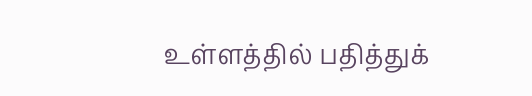உள்ளத்தில் பதித்துக்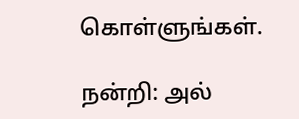கொள்ளுங்கள்.

நன்றி: அல்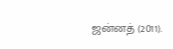ஜன்னத் (2011).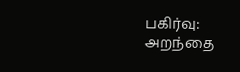பகிர்வு: அறந்தை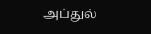அப்துல்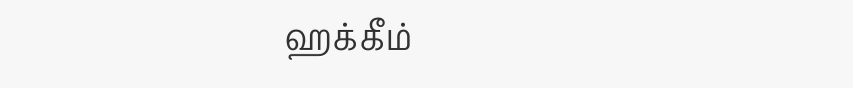ஹக்கீம்